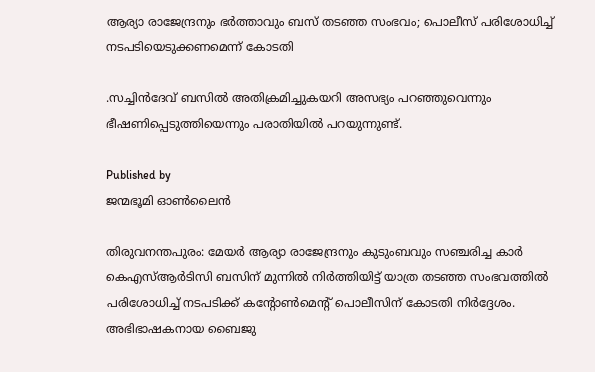ആര്യാ രാജേന്ദ്രനും ഭര്‍ത്താവും ബസ് തടഞ്ഞ സംഭവം; പൊലീസ് പരിശോധിച്ച് നടപടിയെടുക്കണമെന്ന് കോടതി

.സച്ചിന്‍ദേവ് ബസില്‍ അതിക്രമിച്ചുകയറി അസഭ്യം പറഞ്ഞുവെന്നും ഭീഷണിപ്പെടുത്തിയെന്നും പരാതിയില്‍ പറയുന്നുണ്ട്.

Published by
ജന്മഭൂമി ഓണ്‍ലൈന്‍

തിരുവനന്തപുരം: മേയര്‍ ആര്യാ രാജേന്ദ്രനും കുടുംബവും സഞ്ചരിച്ച കാര്‍ കെഎസ്ആര്‍ടിസി ബസിന് മുന്നില്‍ നിര്‍ത്തിയിട്ട് യാത്ര തടഞ്ഞ സംഭവത്തില്‍ പരിശോധിച്ച് നടപടിക്ക് കന്റോണ്‍മെന്റ് പൊലീസിന് കോടതി നിര്‍ദ്ദേശം. അഭിഭാഷകനായ ബൈജു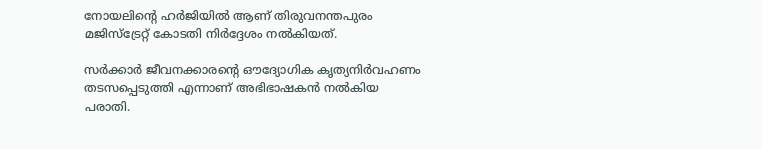നോയലിന്റെ ഹര്‍ജിയില്‍ ആണ് തിരുവനന്തപുരം മജിസ്‌ട്രേറ്റ് കോടതി നിര്‍ദ്ദേശം നല്‍കിയത്.

സര്‍ക്കാര്‍ ജീവനക്കാരന്റെ ഔദ്യോഗിക കൃത്യനിര്‍വഹണം തടസപ്പെടുത്തി എന്നാണ് അഭിഭാഷകന്‍ നല്‍കിയ പരാതി.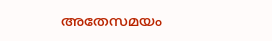അതേസമയം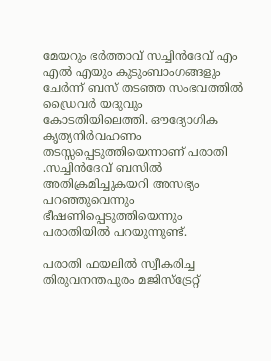മേയറും ഭര്‍ത്താവ് സച്ചിന്‍ദേവ് എം എല്‍ എയും കുടുംബാംഗങ്ങളും ചേര്‍ന്ന് ബസ് തടഞ്ഞ സംഭവത്തില്‍ ഡ്രൈവര്‍ യദുവും കോടതിയിലെത്തി. ഔദ്യോഗിക കൃത്യനിര്‍വഹണം തടസ്സപ്പെടുത്തിയെന്നാണ് പരാതി .സച്ചിന്‍ദേവ് ബസില്‍ അതിക്രമിച്ചുകയറി അസഭ്യം പറഞ്ഞുവെന്നും ഭീഷണിപ്പെടുത്തിയെന്നും പരാതിയില്‍ പറയുന്നുണ്ട്.

പരാതി ഫയലില്‍ സ്വീകരിച്ച തിരുവനന്തപുരം മജിസ്‌ട്രേറ്റ്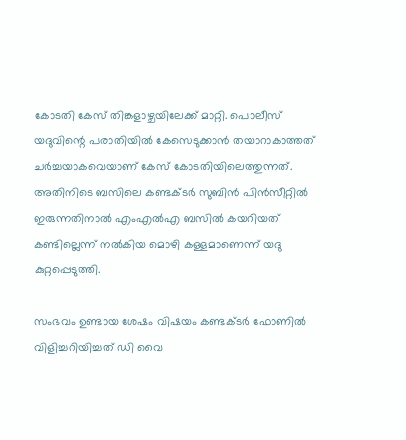കോടതി കേസ് തിങ്കളാഴ്ചയിലേക്ക് മാറ്റി. പൊലീസ് യദുവിന്റെ പരാതിയില്‍ കേസെടുക്കാന്‍ തയാറാകാത്തത് ചര്‍ച്ചയാകവെയാണ് കേസ് കോടതിയിലെത്തുന്നത്. അതിനിടെ ബസിലെ കണ്ടക്ടര്‍ സുബിന്‍ പിന്‍സീറ്റില്‍ ഇരുന്നതിനാല്‍ എംഎല്‍എ ബസില്‍ കയറിയത് കണ്ടില്ലെന്ന് നല്‍കിയ മൊഴി കള്ളമാണെന്ന് യദു കുറ്റപ്പെടുത്തി.

സംഭവം ഉണ്ടായ ശേഷം വിഷയം കണ്ടക്ടര്‍ ഫോണില്‍ വിളിച്ചറിയിച്ചത് ഡി വൈ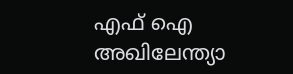എഫ് ഐ അഖിലേന്ത്യാ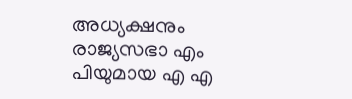അധ്യക്ഷനും രാജ്യസഭാ എം പിയുമായ എ എ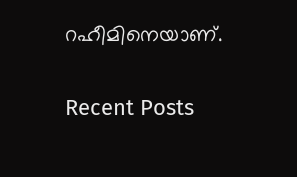റഹീമിനെയാണ്.

Recent Posts